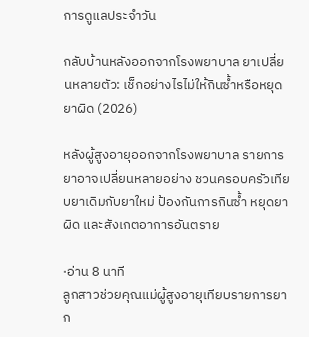การดูแลประจำวัน

กลับบ้านหลังออกจากโรงพยาบาล ยาเปลี่ยนหลายตัว: เช็กอย่างไรไม่ให้กินซ้ำหรือหยุดยาผิด (2026)

หลังผู้สูงอายุออกจากโรงพยาบาล รายการยาอาจเปลี่ยนหลายอย่าง ชวนครอบครัวเทียบยาเดิมกับยาใหม่ ป้องกันการกินซ้ำ หยุดยาผิด และสังเกตอาการอันตราย

·อ่าน 8 นาที
ลูกสาวช่วยคุณแม่ผู้สูงอายุเทียบรายการยาก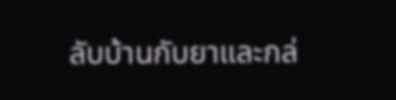ลับบ้านกับยาและกล่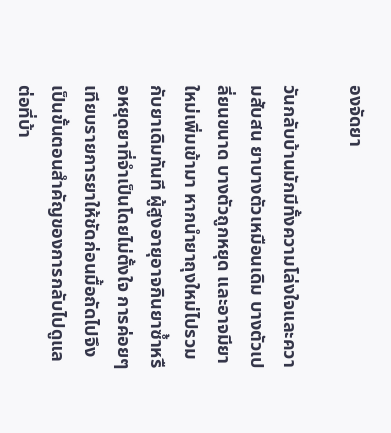องจัดยา

วันกลับบ้านมักมีทั้งความโล่งใจและความสับสน ยาบางตัวเหมือนเดิม บางตัวเปลี่ยนขนาด บางตัวถูกหยุด และอาจมียาใหม่เพิ่มเข้ามา หากนำยาถุงใหม่ไปรวมกับยาเดิมทันที ผู้สูงอายุอาจกินยาซ้ำหรือหยุดยาที่จำเป็นโดยไม่ตั้งใจ การค่อยๆ เทียบรายการยาให้ชัดก่อนมื้อถัดไปจึงเป็นขั้นตอนสำคัญของการกลับไปดูแลต่อที่บ้า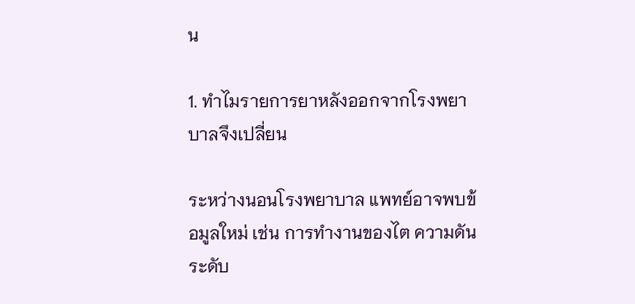น

1. ทำไมรายการยาหลังออกจากโรงพยาบาลจึงเปลี่ยน

ระหว่างนอนโรงพยาบาล แพทย์อาจพบข้อมูลใหม่ เช่น การทำงานของไต ความดัน ระดับ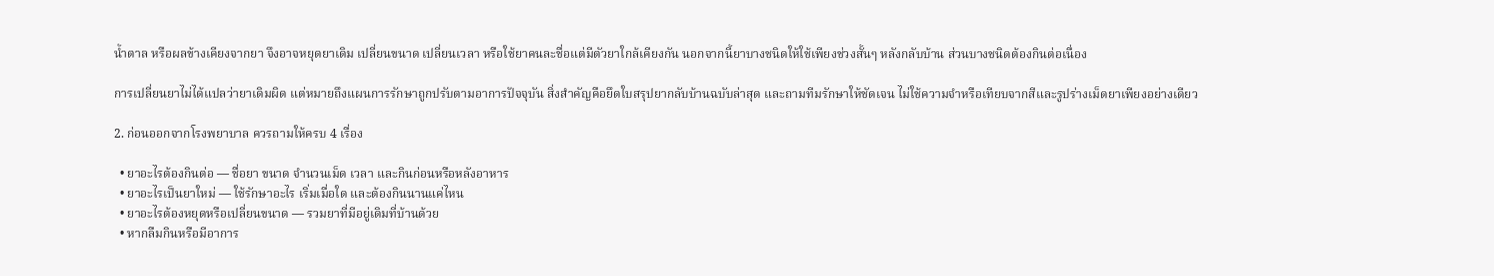น้ำตาล หรือผลข้างเคียงจากยา จึงอาจหยุดยาเดิม เปลี่ยนขนาด เปลี่ยนเวลา หรือใช้ยาคนละชื่อแต่มีตัวยาใกล้เคียงกัน นอกจากนี้ยาบางชนิดให้ใช้เพียงช่วงสั้นๆ หลังกลับบ้าน ส่วนบางชนิดต้องกินต่อเนื่อง

การเปลี่ยนยาไม่ได้แปลว่ายาเดิมผิด แต่หมายถึงแผนการรักษาถูกปรับตามอาการปัจจุบัน สิ่งสำคัญคือยึดใบสรุปยากลับบ้านฉบับล่าสุด และถามทีมรักษาให้ชัดเจน ไม่ใช้ความจำหรือเทียบจากสีและรูปร่างเม็ดยาเพียงอย่างเดียว

2. ก่อนออกจากโรงพยาบาล ควรถามให้ครบ 4 เรื่อง

  • ยาอะไรต้องกินต่อ — ชื่อยา ขนาด จำนวนเม็ด เวลา และกินก่อนหรือหลังอาหาร
  • ยาอะไรเป็นยาใหม่ — ใช้รักษาอะไร เริ่มเมื่อใด และต้องกินนานแค่ไหน
  • ยาอะไรต้องหยุดหรือเปลี่ยนขนาด — รวมยาที่มีอยู่เดิมที่บ้านด้วย
  • หากลืมกินหรือมีอาการ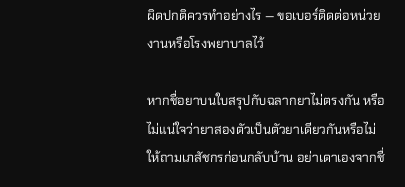ผิดปกติควรทำอย่างไร — ขอเบอร์ติดต่อหน่วยงานหรือโรงพยาบาลไว้

หากชื่อยาบนใบสรุปกับฉลากยาไม่ตรงกัน หรือไม่แน่ใจว่ายาสองตัวเป็นตัวยาเดียวกันหรือไม่ ให้ถามเภสัชกรก่อนกลับบ้าน อย่าเดาเองจากชื่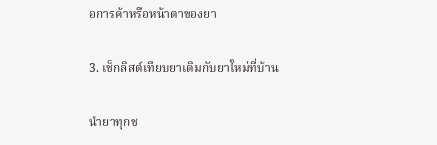อการค้าหรือหน้าตาของยา

3. เช็กลิสต์เทียบยาเดิมกับยาใหม่ที่บ้าน

นำยาทุกช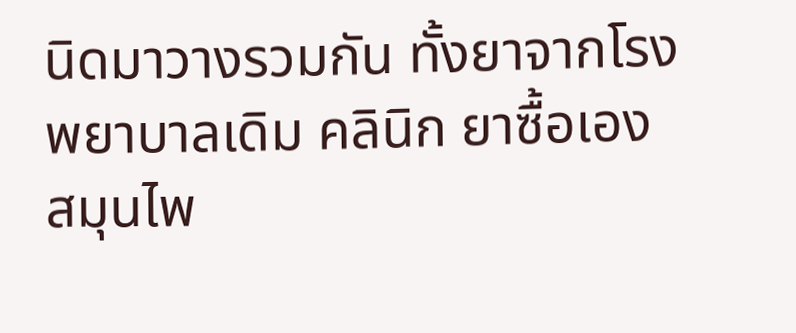นิดมาวางรวมกัน ทั้งยาจากโรงพยาบาลเดิม คลินิก ยาซื้อเอง สมุนไพ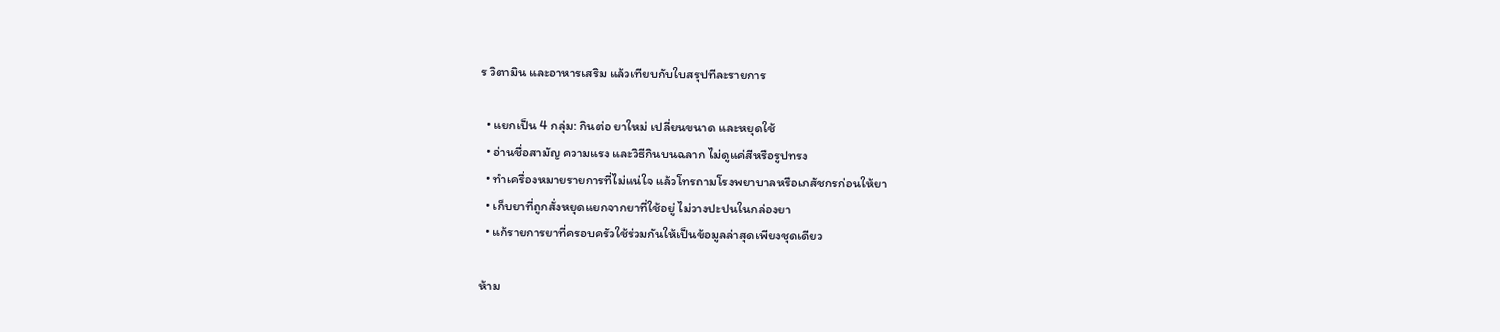ร วิตามิน และอาหารเสริม แล้วเทียบกับใบสรุปทีละรายการ

  • แยกเป็น 4 กลุ่ม: กินต่อ ยาใหม่ เปลี่ยนขนาด และหยุดใช้
  • อ่านชื่อสามัญ ความแรง และวิธีกินบนฉลาก ไม่ดูแค่สีหรือรูปทรง
  • ทำเครื่องหมายรายการที่ไม่แน่ใจ แล้วโทรถามโรงพยาบาลหรือเภสัชกรก่อนให้ยา
  • เก็บยาที่ถูกสั่งหยุดแยกจากยาที่ใช้อยู่ ไม่วางปะปนในกล่องยา
  • แก้รายการยาที่ครอบครัวใช้ร่วมกันให้เป็นข้อมูลล่าสุดเพียงชุดเดียว

ห้าม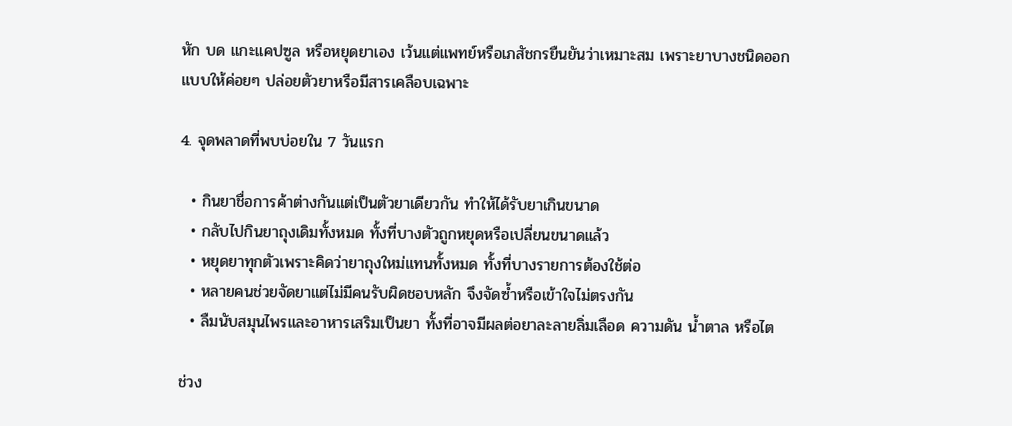หัก บด แกะแคปซูล หรือหยุดยาเอง เว้นแต่แพทย์หรือเภสัชกรยืนยันว่าเหมาะสม เพราะยาบางชนิดออกแบบให้ค่อยๆ ปล่อยตัวยาหรือมีสารเคลือบเฉพาะ

4. จุดพลาดที่พบบ่อยใน 7 วันแรก

  • กินยาชื่อการค้าต่างกันแต่เป็นตัวยาเดียวกัน ทำให้ได้รับยาเกินขนาด
  • กลับไปกินยาถุงเดิมทั้งหมด ทั้งที่บางตัวถูกหยุดหรือเปลี่ยนขนาดแล้ว
  • หยุดยาทุกตัวเพราะคิดว่ายาถุงใหม่แทนทั้งหมด ทั้งที่บางรายการต้องใช้ต่อ
  • หลายคนช่วยจัดยาแต่ไม่มีคนรับผิดชอบหลัก จึงจัดซ้ำหรือเข้าใจไม่ตรงกัน
  • ลืมนับสมุนไพรและอาหารเสริมเป็นยา ทั้งที่อาจมีผลต่อยาละลายลิ่มเลือด ความดัน น้ำตาล หรือไต

ช่วง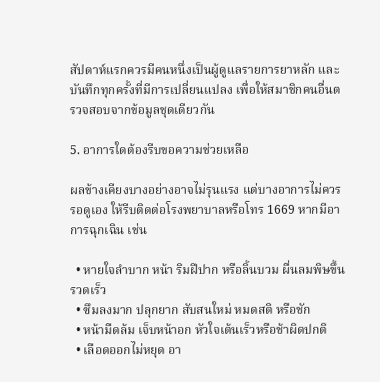สัปดาห์แรกควรมีคนหนึ่งเป็นผู้ดูแลรายการยาหลัก และบันทึกทุกครั้งที่มีการเปลี่ยนแปลง เพื่อให้สมาชิกคนอื่นตรวจสอบจากข้อมูลชุดเดียวกัน

5. อาการใดต้องรีบขอความช่วยเหลือ

ผลข้างเคียงบางอย่างอาจไม่รุนแรง แต่บางอาการไม่ควรรอดูเอง ให้รีบติดต่อโรงพยาบาลหรือโทร 1669 หากมีอาการฉุกเฉิน เช่น

  • หายใจลำบาก หน้า ริมฝีปาก หรือลิ้นบวม ผื่นลมพิษขึ้นรวดเร็ว
  • ซึมลงมาก ปลุกยาก สับสนใหม่ หมดสติ หรือชัก
  • หน้ามืดล้ม เจ็บหน้าอก หัวใจเต้นเร็วหรือช้าผิดปกติ
  • เลือดออกไม่หยุด อา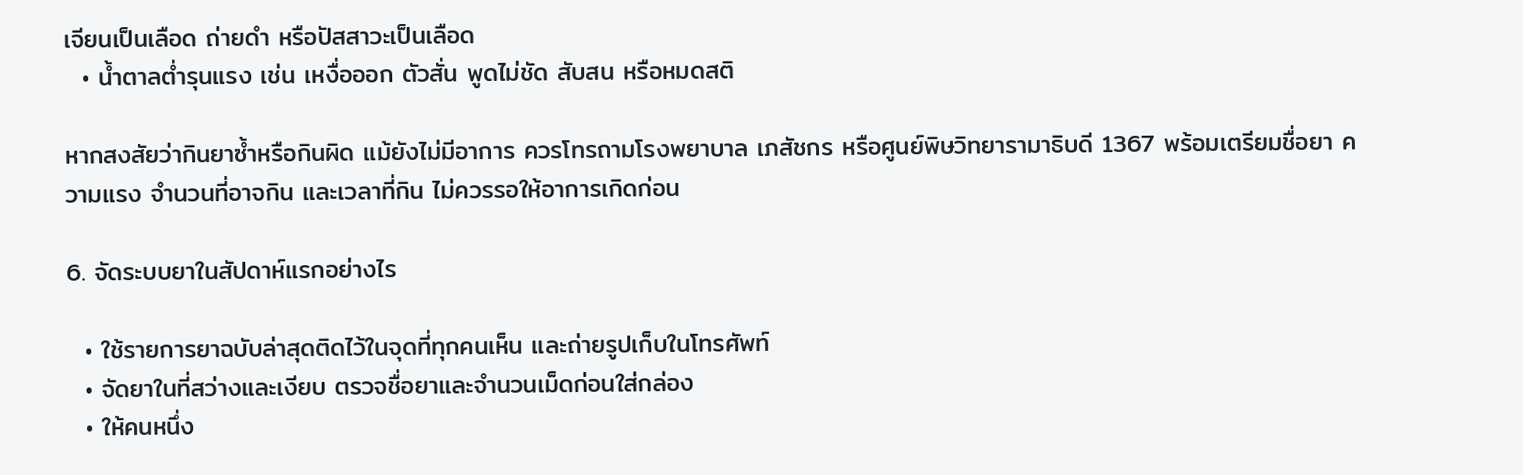เจียนเป็นเลือด ถ่ายดำ หรือปัสสาวะเป็นเลือด
  • น้ำตาลต่ำรุนแรง เช่น เหงื่อออก ตัวสั่น พูดไม่ชัด สับสน หรือหมดสติ

หากสงสัยว่ากินยาซ้ำหรือกินผิด แม้ยังไม่มีอาการ ควรโทรถามโรงพยาบาล เภสัชกร หรือศูนย์พิษวิทยารามาธิบดี 1367 พร้อมเตรียมชื่อยา ความแรง จำนวนที่อาจกิน และเวลาที่กิน ไม่ควรรอให้อาการเกิดก่อน

6. จัดระบบยาในสัปดาห์แรกอย่างไร

  • ใช้รายการยาฉบับล่าสุดติดไว้ในจุดที่ทุกคนเห็น และถ่ายรูปเก็บในโทรศัพท์
  • จัดยาในที่สว่างและเงียบ ตรวจชื่อยาและจำนวนเม็ดก่อนใส่กล่อง
  • ให้คนหนึ่ง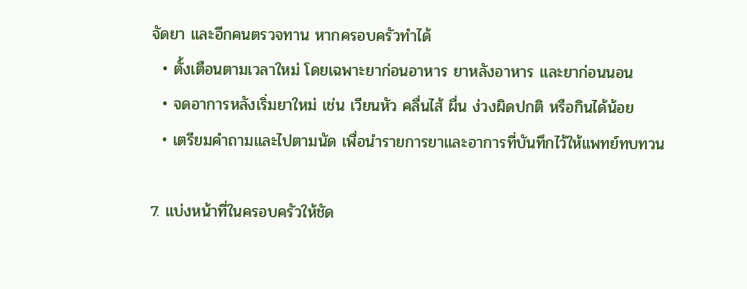จัดยา และอีกคนตรวจทาน หากครอบครัวทำได้
  • ตั้งเตือนตามเวลาใหม่ โดยเฉพาะยาก่อนอาหาร ยาหลังอาหาร และยาก่อนนอน
  • จดอาการหลังเริ่มยาใหม่ เช่น เวียนหัว คลื่นไส้ ผื่น ง่วงผิดปกติ หรือกินได้น้อย
  • เตรียมคำถามและไปตามนัด เพื่อนำรายการยาและอาการที่บันทึกไว้ให้แพทย์ทบทวน

7. แบ่งหน้าที่ในครอบครัวให้ชัด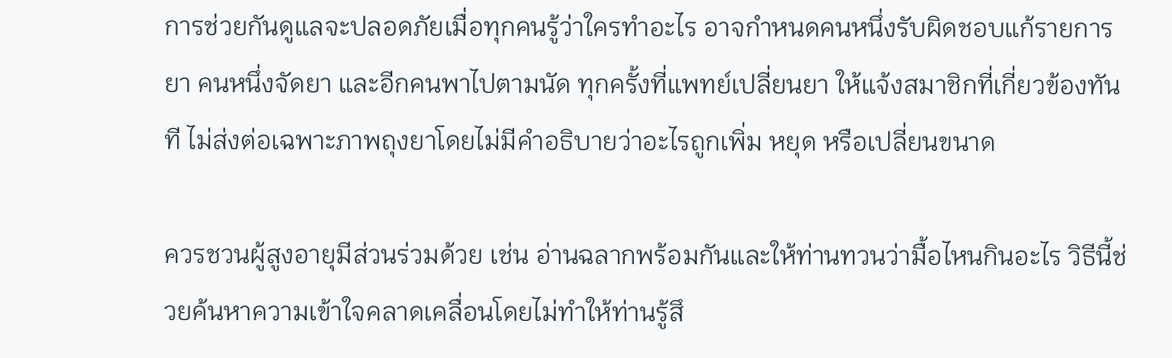การช่วยกันดูแลจะปลอดภัยเมื่อทุกคนรู้ว่าใครทำอะไร อาจกำหนดคนหนึ่งรับผิดชอบแก้รายการยา คนหนึ่งจัดยา และอีกคนพาไปตามนัด ทุกครั้งที่แพทย์เปลี่ยนยา ให้แจ้งสมาชิกที่เกี่ยวข้องทันที ไม่ส่งต่อเฉพาะภาพถุงยาโดยไม่มีคำอธิบายว่าอะไรถูกเพิ่ม หยุด หรือเปลี่ยนขนาด

ควรชวนผู้สูงอายุมีส่วนร่วมด้วย เช่น อ่านฉลากพร้อมกันและให้ท่านทวนว่ามื้อไหนกินอะไร วิธีนี้ช่วยค้นหาความเข้าใจคลาดเคลื่อนโดยไม่ทำให้ท่านรู้สึ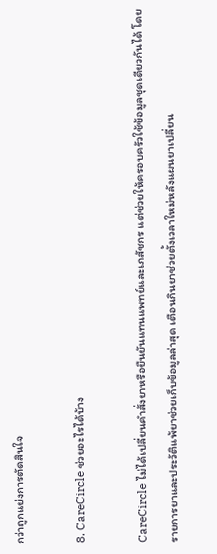กว่าถูกแย่งการตัดสินใจ

8. CareCircle ช่วยอะไรได้บ้าง

CareCircle ไม่ได้เปลี่ยนคำสั่งยาหรือยืนยันแทนแพทย์และเภสัชกร แต่ช่วยให้ครอบครัวใช้ข้อมูลชุดเดียวกันได้ โดยรายการยาและประวัติแพ้ยาช่วยเก็บข้อมูลล่าสุด เตือนกินยาช่วยตั้งเวลาใหม่หลังแผนยาเปลี่ยน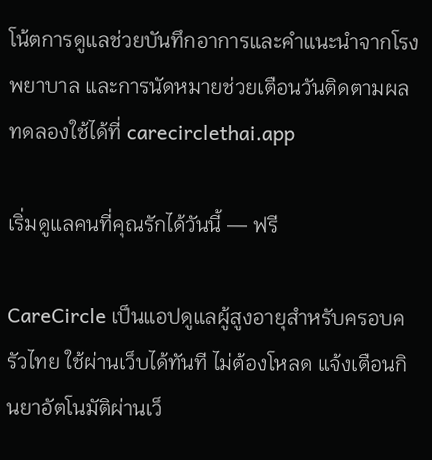โน้ตการดูแลช่วยบันทึกอาการและคำแนะนำจากโรงพยาบาล และการนัดหมายช่วยเตือนวันติดตามผล ทดลองใช้ได้ที่ carecirclethai.app

เริ่มดูแลคนที่คุณรักได้วันนี้ — ฟรี

CareCircle เป็นแอปดูแลผู้สูงอายุสำหรับครอบครัวไทย ใช้ผ่านเว็บได้ทันที ไม่ต้องโหลด แจ้งเตือนกินยาอัตโนมัติผ่านเว็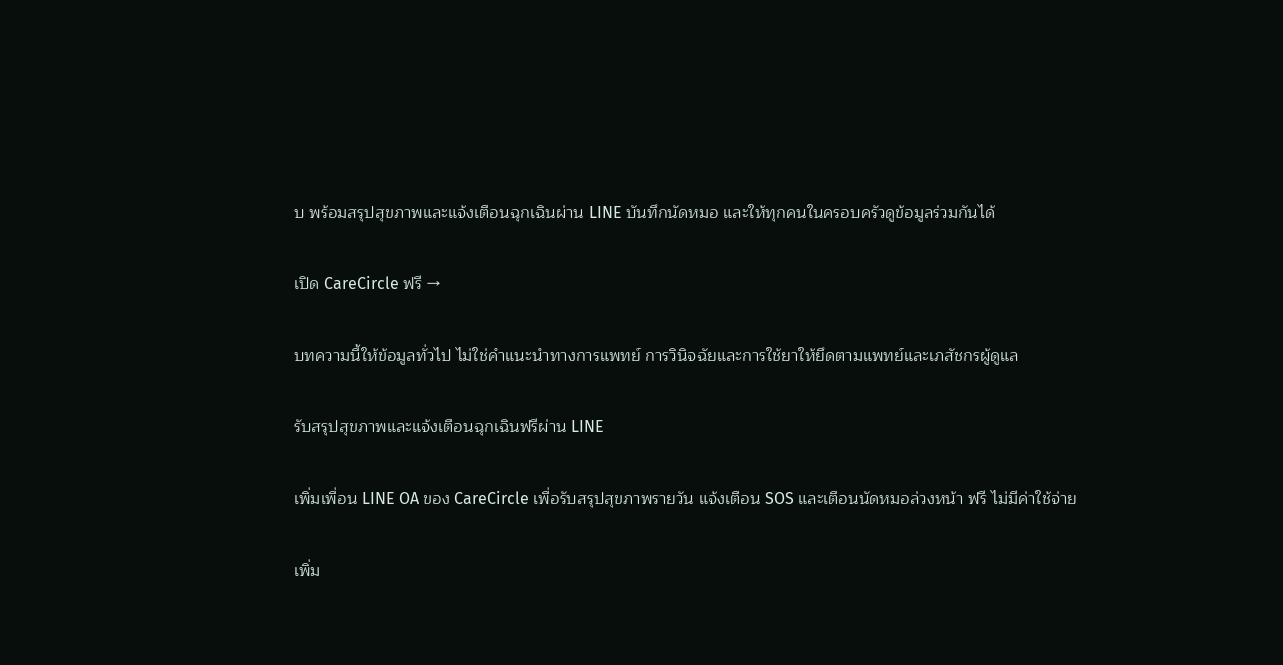บ พร้อมสรุปสุขภาพและแจ้งเตือนฉุกเฉินผ่าน LINE บันทึกนัดหมอ และให้ทุกคนในครอบครัวดูข้อมูลร่วมกันได้

เปิด CareCircle ฟรี →

บทความนี้ให้ข้อมูลทั่วไป ไม่ใช่คำแนะนำทางการแพทย์ การวินิจฉัยและการใช้ยาให้ยึดตามแพทย์และเภสัชกรผู้ดูแล

รับสรุปสุขภาพและแจ้งเตือนฉุกเฉินฟรีผ่าน LINE

เพิ่มเพื่อน LINE OA ของ CareCircle เพื่อรับสรุปสุขภาพรายวัน แจ้งเตือน SOS และเตือนนัดหมอล่วงหน้า ฟรี ไม่มีค่าใช้จ่าย

เพิ่ม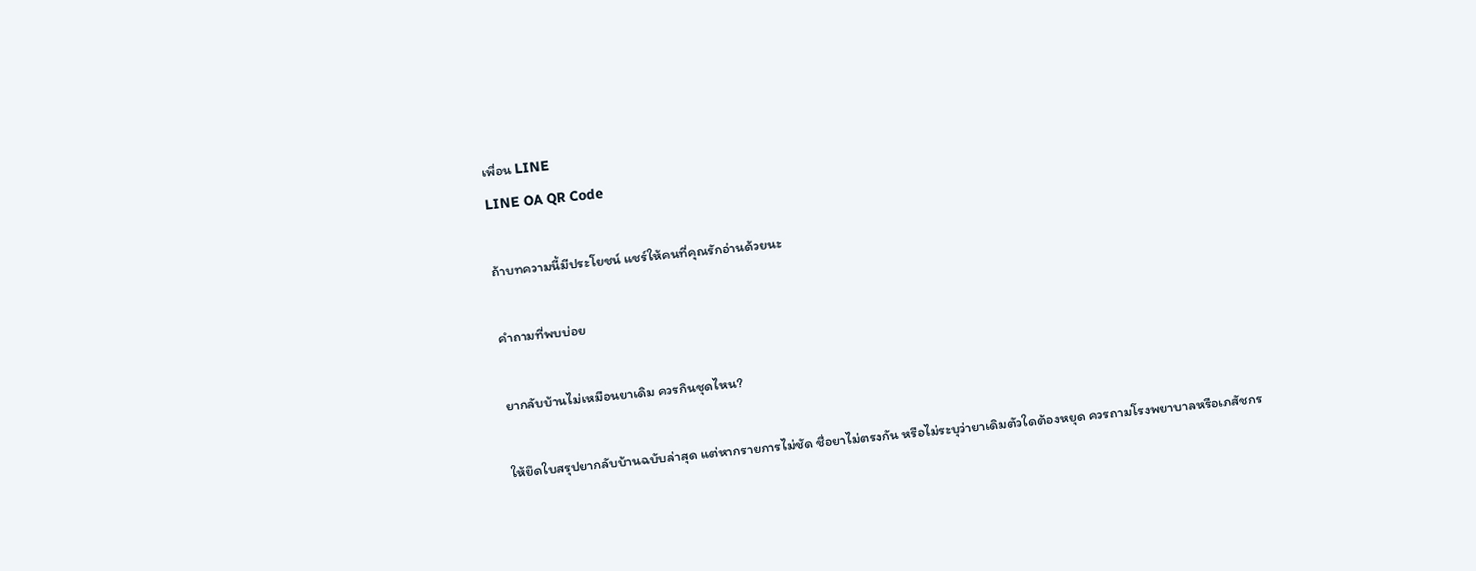เพื่อน LINE
LINE OA QR Code

ถ้าบทความนี้มีประโยชน์ แชร์ให้คนที่คุณรักอ่านด้วยนะ

คำถามที่พบบ่อย

ยากลับบ้านไม่เหมือนยาเดิม ควรกินชุดไหน?

ให้ยึดใบสรุปยากลับบ้านฉบับล่าสุด แต่หากรายการไม่ชัด ชื่อยาไม่ตรงกัน หรือไม่ระบุว่ายาเดิมตัวใดต้องหยุด ควรถามโรงพยาบาลหรือเภสัชกร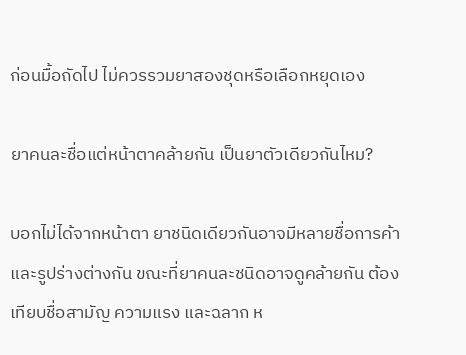ก่อนมื้อถัดไป ไม่ควรรวมยาสองชุดหรือเลือกหยุดเอง

ยาคนละชื่อแต่หน้าตาคล้ายกัน เป็นยาตัวเดียวกันไหม?

บอกไม่ได้จากหน้าตา ยาชนิดเดียวกันอาจมีหลายชื่อการค้าและรูปร่างต่างกัน ขณะที่ยาคนละชนิดอาจดูคล้ายกัน ต้องเทียบชื่อสามัญ ความแรง และฉลาก ห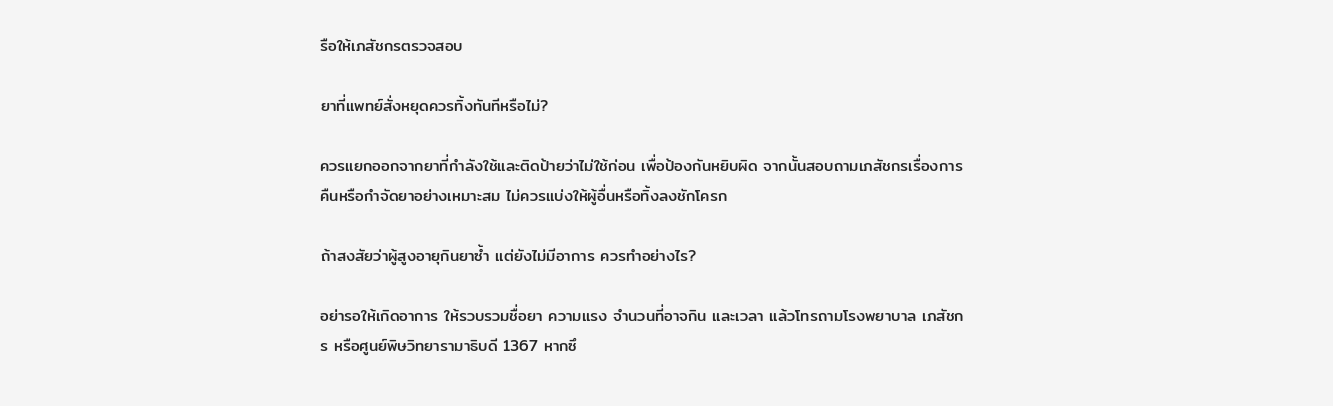รือให้เภสัชกรตรวจสอบ

ยาที่แพทย์สั่งหยุดควรทิ้งทันทีหรือไม่?

ควรแยกออกจากยาที่กำลังใช้และติดป้ายว่าไม่ใช้ก่อน เพื่อป้องกันหยิบผิด จากนั้นสอบถามเภสัชกรเรื่องการคืนหรือกำจัดยาอย่างเหมาะสม ไม่ควรแบ่งให้ผู้อื่นหรือทิ้งลงชักโครก

ถ้าสงสัยว่าผู้สูงอายุกินยาซ้ำ แต่ยังไม่มีอาการ ควรทำอย่างไร?

อย่ารอให้เกิดอาการ ให้รวบรวมชื่อยา ความแรง จำนวนที่อาจกิน และเวลา แล้วโทรถามโรงพยาบาล เภสัชกร หรือศูนย์พิษวิทยารามาธิบดี 1367 หากซึ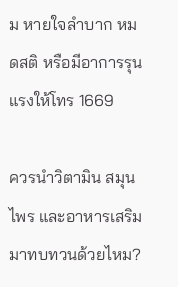ม หายใจลำบาก หมดสติ หรือมีอาการรุนแรงให้โทร 1669

ควรนำวิตามิน สมุนไพร และอาหารเสริมมาทบทวนด้วยไหม?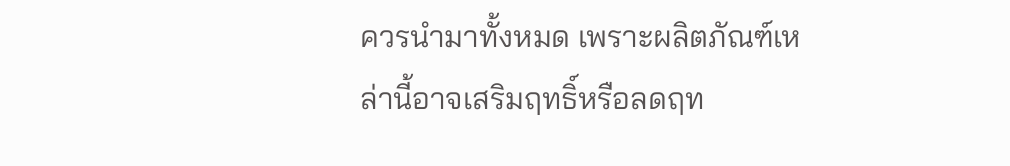ควรนำมาทั้งหมด เพราะผลิตภัณฑ์เหล่านี้อาจเสริมฤทธิ์หรือลดฤท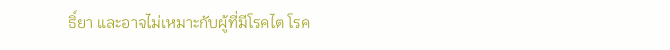ธิ์ยา และอาจไม่เหมาะกับผู้ที่มีโรคไต โรค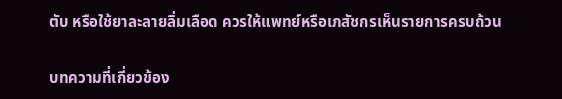ตับ หรือใช้ยาละลายลิ่มเลือด ควรให้แพทย์หรือเภสัชกรเห็นรายการครบถ้วน

บทความที่เกี่ยวข้อง